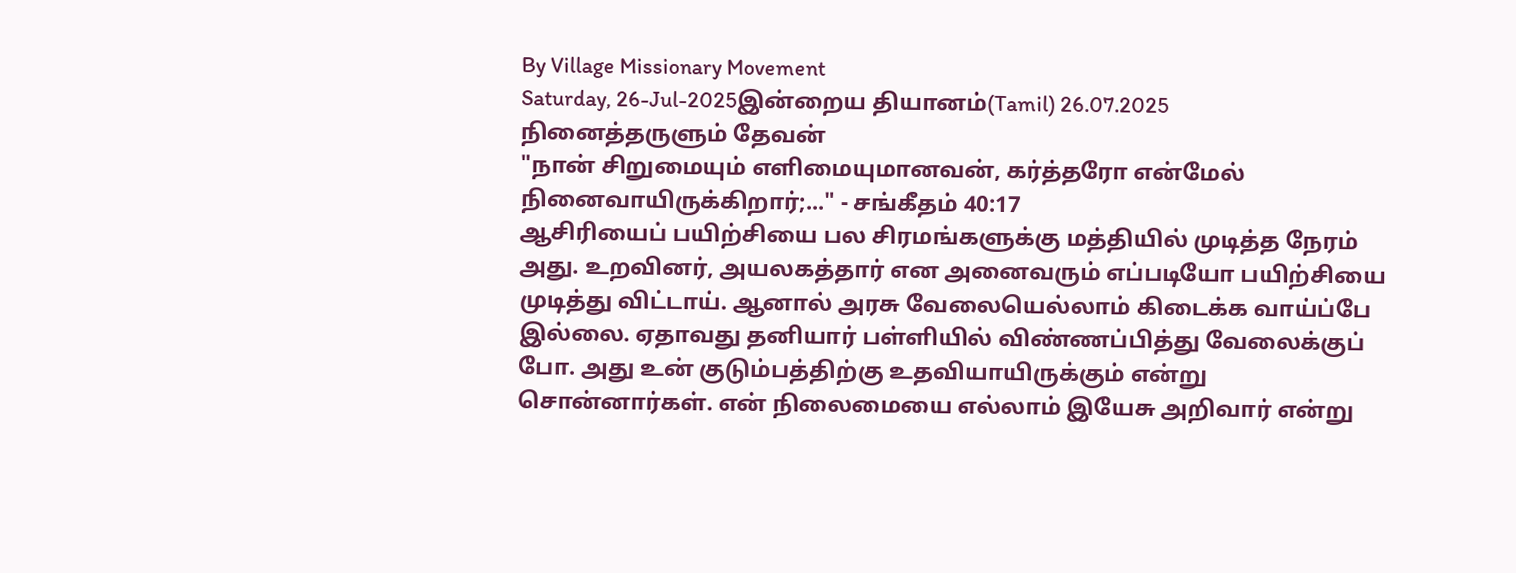By Village Missionary Movement
Saturday, 26-Jul-2025இன்றைய தியானம்(Tamil) 26.07.2025
நினைத்தருளும் தேவன்
"நான் சிறுமையும் எளிமையுமானவன், கர்த்தரோ என்மேல் நினைவாயிருக்கிறார்;..." - சங்கீதம் 40:17
ஆசிரியைப் பயிற்சியை பல சிரமங்களுக்கு மத்தியில் முடித்த நேரம் அது. உறவினர், அயலகத்தார் என அனைவரும் எப்படியோ பயிற்சியை முடித்து விட்டாய். ஆனால் அரசு வேலையெல்லாம் கிடைக்க வாய்ப்பே இல்லை. ஏதாவது தனியார் பள்ளியில் விண்ணப்பித்து வேலைக்குப் போ. அது உன் குடும்பத்திற்கு உதவியாயிருக்கும் என்று சொன்னார்கள். என் நிலைமையை எல்லாம் இயேசு அறிவார் என்று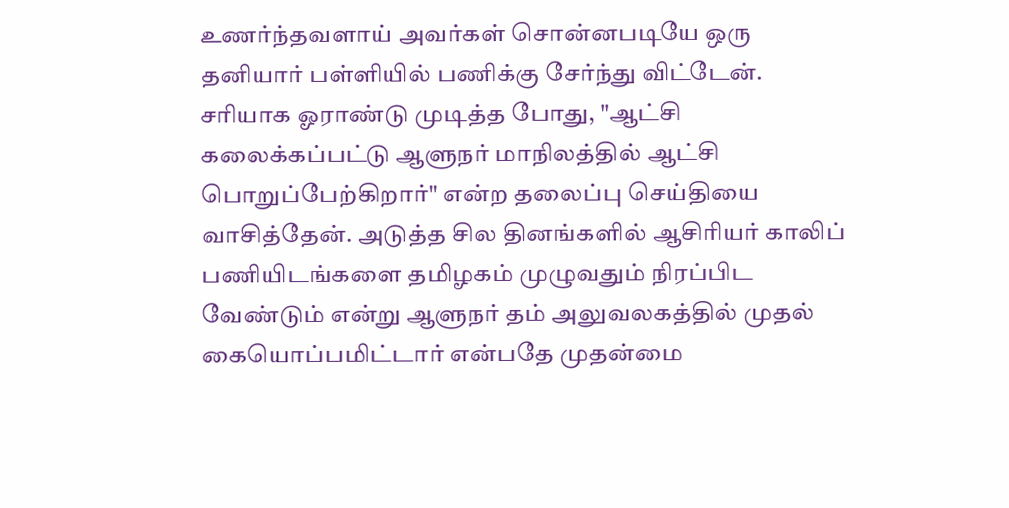உணர்ந்தவளாய் அவர்கள் சொன்னபடியே ஒரு தனியார் பள்ளியில் பணிக்கு சேர்ந்து விட்டேன்.
சரியாக ஓராண்டு முடித்த போது, "ஆட்சி கலைக்கப்பட்டு ஆளுநர் மாநிலத்தில் ஆட்சி பொறுப்பேற்கிறார்" என்ற தலைப்பு செய்தியை வாசித்தேன். அடுத்த சில தினங்களில் ஆசிரியர் காலிப் பணியிடங்களை தமிழகம் முழுவதும் நிரப்பிட வேண்டும் என்று ஆளுநர் தம் அலுவலகத்தில் முதல் கையொப்பமிட்டார் என்பதே முதன்மை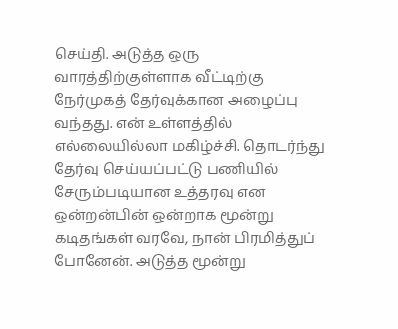செய்தி. அடுத்த ஒரு வாரத்திற்குள்ளாக வீட்டிற்கு நேர்முகத் தேர்வுக்கான அழைப்பு வந்தது. என் உள்ளத்தில் எல்லையில்லா மகிழ்ச்சி. தொடர்ந்து தேர்வு செய்யப்பட்டு பணியில் சேரும்படியான உத்தரவு என ஒன்றன்பின் ஒன்றாக மூன்று கடிதங்கள் வரவே, நான் பிரமித்துப் போனேன். அடுத்த மூன்று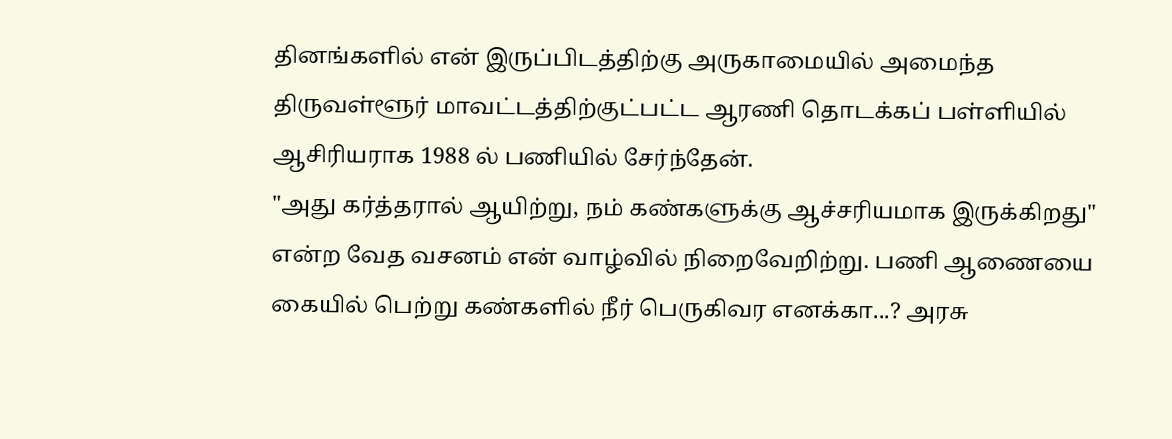தினங்களில் என் இருப்பிடத்திற்கு அருகாமையில் அமைந்த திருவள்ளூர் மாவட்டத்திற்குட்பட்ட ஆரணி தொடக்கப் பள்ளியில் ஆசிரியராக 1988 ல் பணியில் சேர்ந்தேன்.
"அது கர்த்தரால் ஆயிற்று, நம் கண்களுக்கு ஆச்சரியமாக இருக்கிறது" என்ற வேத வசனம் என் வாழ்வில் நிறைவேறிற்று. பணி ஆணையை கையில் பெற்று கண்களில் நீர் பெருகிவர எனக்கா...? அரசு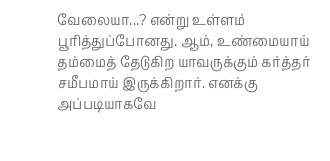வேலையா...? என்று உள்ளம் பூரித்துப்போனது. ஆம், உண்மையாய் தம்மைத் தேடுகிற யாவருக்கும் கர்த்தர் சமீபமாய் இருக்கிறார். எனக்கு அப்படியாகவே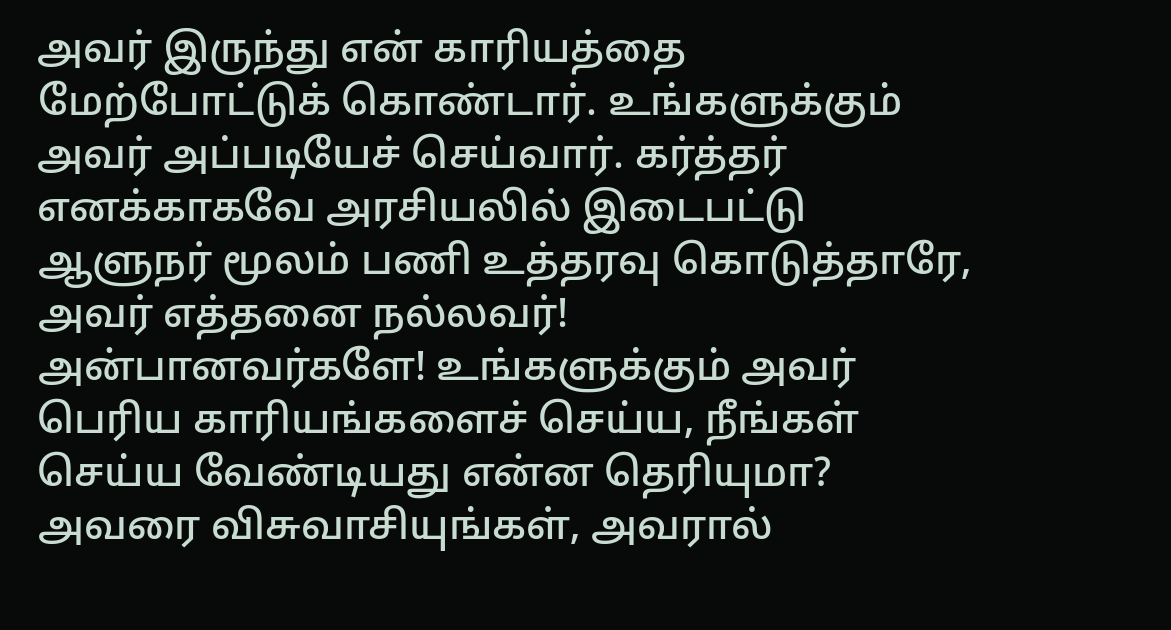அவர் இருந்து என் காரியத்தை மேற்போட்டுக் கொண்டார். உங்களுக்கும் அவர் அப்படியேச் செய்வார். கர்த்தர் எனக்காகவே அரசியலில் இடைபட்டு ஆளுநர் மூலம் பணி உத்தரவு கொடுத்தாரே, அவர் எத்தனை நல்லவர்!
அன்பானவர்களே! உங்களுக்கும் அவர் பெரிய காரியங்களைச் செய்ய, நீங்கள் செய்ய வேண்டியது என்ன தெரியுமா? அவரை விசுவாசியுங்கள், அவரால்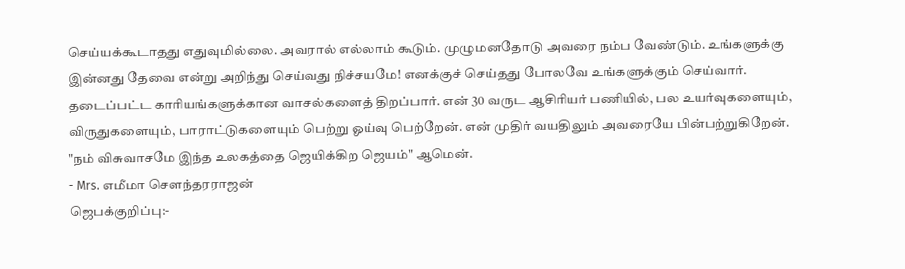செய்யக்கூடாதது எதுவுமில்லை. அவரால் எல்லாம் கூடும். முழுமனதோடு அவரை நம்ப வேண்டும். உங்களுக்கு இன்னது தேவை என்று அறிந்து செய்வது நிச்சயமே! எனக்குச் செய்தது போலவே உங்களுக்கும் செய்வார். தடைப்பட்ட காரியங்களுக்கான வாசல்களைத் திறப்பார். என் 30 வருட ஆசிரியர் பணியில், பல உயர்வுகளையும், விருதுகளையும், பாராட்டுகளையும் பெற்று ஓய்வு பெற்றேன். என் முதிர் வயதிலும் அவரையே பின்பற்றுகிறேன். "நம் விசுவாசமே இந்த உலகத்தை ஜெயிக்கிற ஜெயம்" ஆமென்.
- Mrs. எமீமா சௌந்தரராஜன்
ஜெபக்குறிப்பு:-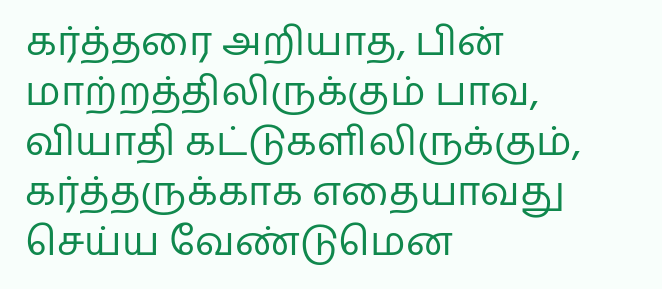கர்த்தரை அறியாத, பின் மாற்றத்திலிருக்கும் பாவ, வியாதி கட்டுகளிலிருக்கும், கர்த்தருக்காக எதையாவது செய்ய வேண்டுமென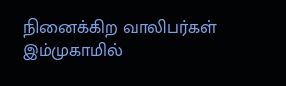நினைக்கிற வாலிபர்கள் இம்முகாமில்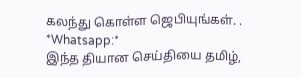கலந்து கொள்ள ஜெபியுங்கள். .
*Whatsapp:*
இந்த தியான செய்தியை தமிழ்,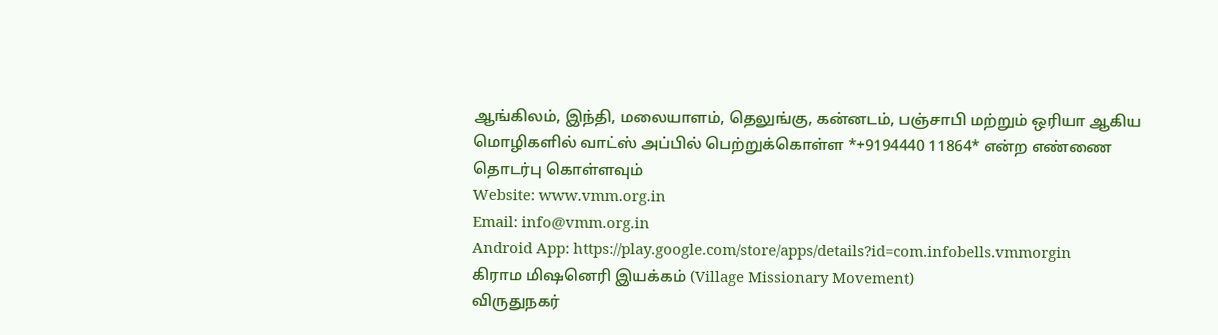ஆங்கிலம், இந்தி, மலையாளம், தெலுங்கு, கன்னடம், பஞ்சாபி மற்றும் ஒரியா ஆகிய மொழிகளில் வாட்ஸ் அப்பில் பெற்றுக்கொள்ள *+9194440 11864* என்ற எண்ணை தொடர்பு கொள்ளவும்
Website: www.vmm.org.in
Email: info@vmm.org.in
Android App: https://play.google.com/store/apps/details?id=com.infobells.vmmorgin
கிராம மிஷனெரி இயக்கம் (Village Missionary Movement)
விருதுநகர்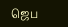ஜெப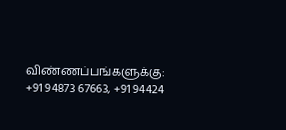விண்ணப்பங்களுக்கு: +91 94873 67663, +91 94424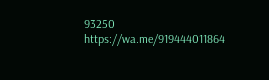93250
https://wa.me/919444011864